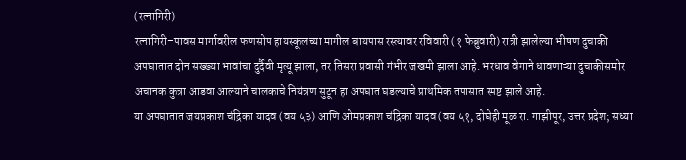(रत्नागिरी)
रत्नागिरी–पावस मार्गावरील फणसोप हायस्कूलच्या मागील बायपास रस्त्यावर रविवारी (१ फेब्रुवारी) रात्री झालेल्या भीषण दुचाकी अपघातात दोन सख्ख्या भावांचा दुर्दैवी मृत्यू झाला, तर तिसरा प्रवासी गंभीर जखमी झाला आहे. भरधाव वेगाने धावणाऱ्या दुचाकीसमोर अचानक कुत्रा आडवा आल्याने चालकाचे नियंत्रण सुटून हा अपघात घडल्याचे प्राथमिक तपासात स्पष्ट झाले आहे.
या अपघातात जयप्रकाश चंद्रिका यादव (वय ५३) आणि ओमप्रकाश चंद्रिका यादव (वय ५१, दोघेही मूळ रा. गाझीपूर, उत्तर प्रदेश; सध्या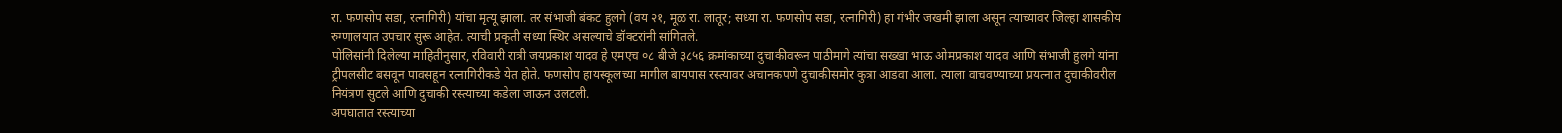रा. फणसोप सडा, रत्नागिरी) यांचा मृत्यू झाला. तर संभाजी बंकट हुलगे (वय २१, मूळ रा. लातूर; सध्या रा. फणसोप सडा, रत्नागिरी) हा गंभीर जखमी झाला असून त्याच्यावर जिल्हा शासकीय रुग्णालयात उपचार सुरू आहेत. त्याची प्रकृती सध्या स्थिर असल्याचे डॉक्टरांनी सांगितले.
पोलिसांनी दिलेल्या माहितीनुसार, रविवारी रात्री जयप्रकाश यादव हे एमएच ०८ बीजे ३८५६ क्रमांकाच्या दुचाकीवरून पाठीमागे त्यांचा सख्खा भाऊ ओमप्रकाश यादव आणि संभाजी हुलगे यांना ट्रीपलसीट बसवून पावसहून रत्नागिरीकडे येत होते. फणसोप हायस्कूलच्या मागील बायपास रस्त्यावर अचानकपणे दुचाकीसमोर कुत्रा आडवा आला. त्याला वाचवण्याच्या प्रयत्नात दुचाकीवरील नियंत्रण सुटले आणि दुचाकी रस्त्याच्या कडेला जाऊन उलटली.
अपघातात रस्त्याच्या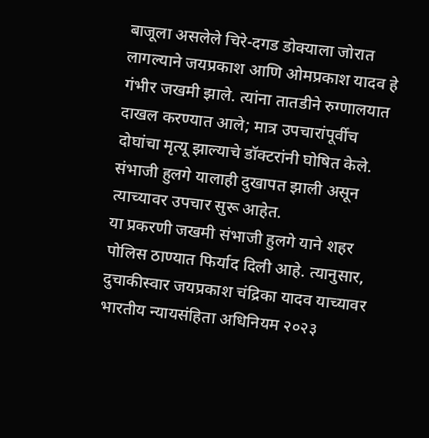बाजूला असलेले चिरे-दगड डोक्याला जोरात लागल्याने जयप्रकाश आणि ओमप्रकाश यादव हे गंभीर जखमी झाले. त्यांना तातडीने रुग्णालयात दाखल करण्यात आले; मात्र उपचारांपूर्वीच दोघांचा मृत्यू झाल्याचे डॉक्टरांनी घोषित केले. संभाजी हुलगे यालाही दुखापत झाली असून त्याच्यावर उपचार सुरू आहेत.
या प्रकरणी जखमी संभाजी हुलगे याने शहर पोलिस ठाण्यात फिर्याद दिली आहे. त्यानुसार, दुचाकीस्वार जयप्रकाश चंद्रिका यादव याच्यावर भारतीय न्यायसंहिता अधिनियम २०२३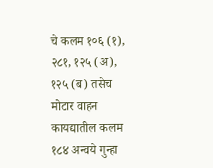चे कलम १०६ (१), २८१, १२५ (अ), १२५ (ब) तसेच मोटार वाहन कायद्यातील कलम १८४ अन्वये गुन्हा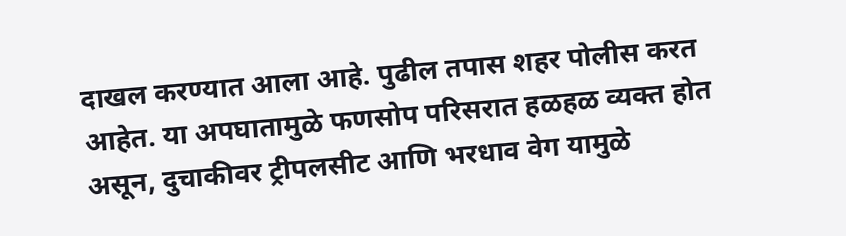दाखल करण्यात आला आहे. पुढील तपास शहर पोलीस करत आहेत. या अपघातामुळे फणसोप परिसरात हळहळ व्यक्त होत असून, दुचाकीवर ट्रीपलसीट आणि भरधाव वेग यामुळे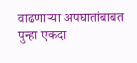वाढणाऱ्या अपघातांबाबत पुन्हा एकदा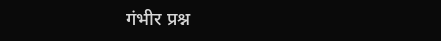गंभीर प्रश्न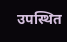उपस्थित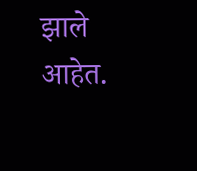झाले आहेत.